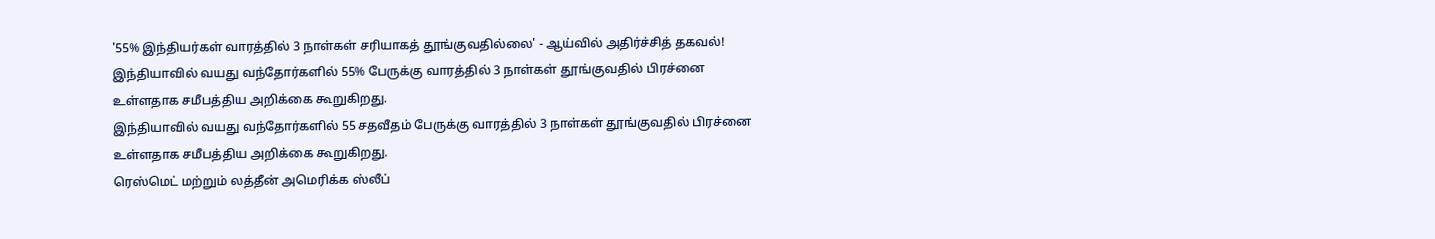'55% இந்தியர்கள் வாரத்தில் 3 நாள்கள் சரியாகத் தூங்குவதில்லை' - ஆய்வில் அதிர்ச்சித் தகவல்!
இந்தியாவில் வயது வந்தோர்களில் 55% பேருக்கு வாரத்தில் 3 நாள்கள் தூங்குவதில் பிரச்னை உள்ளதாக சமீபத்திய அறிக்கை கூறுகிறது.
இந்தியாவில் வயது வந்தோர்களில் 55 சதவீதம் பேருக்கு வாரத்தில் 3 நாள்கள் தூங்குவதில் பிரச்னை உள்ளதாக சமீபத்திய அறிக்கை கூறுகிறது.
ரெஸ்மெட் மற்றும் லத்தீன் அமெரிக்க ஸ்லீப்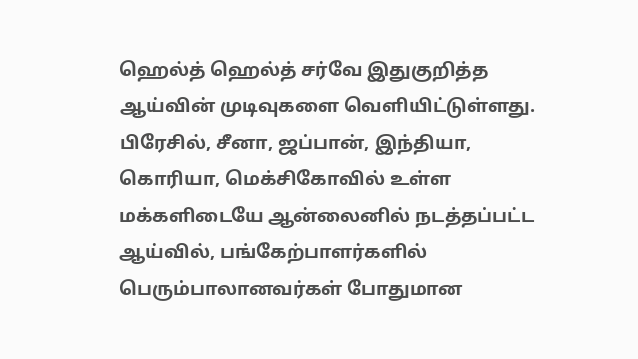ஹெல்த் ஹெல்த் சர்வே இதுகுறித்த ஆய்வின் முடிவுகளை வெளியிட்டுள்ளது.
பிரேசில், சீனா, ஜப்பான், இந்தியா, கொரியா, மெக்சிகோவில் உள்ள மக்களிடையே ஆன்லைனில் நடத்தப்பட்ட ஆய்வில், பங்கேற்பாளர்களில் பெரும்பாலானவர்கள் போதுமான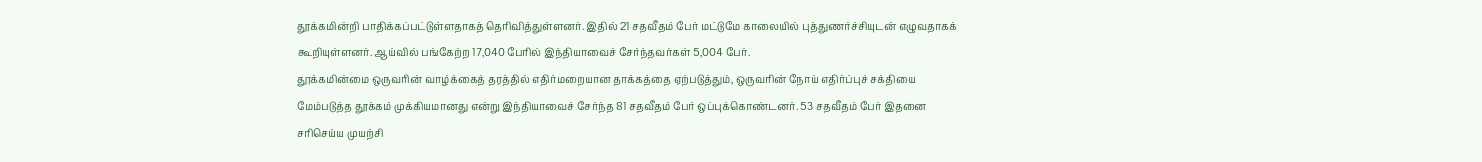தூக்கமின்றி பாதிக்கப்பட்டுள்ளதாகத் தெரிவித்துள்ளனர். இதில் 21 சதவீதம் பேர் மட்டுமே காலையில் புத்துணர்ச்சியுடன் எழுவதாகக் கூறியுள்ளனர். ஆய்வில் பங்கேற்ற 17,040 பேரில் இந்தியாவைச் சேர்ந்தவர்கள் 5,004 பேர்.
தூக்கமின்மை ஒருவரின் வாழ்க்கைத் தரத்தில் எதிர்மறையான தாக்கத்தை ஏற்படுத்தும், ஒருவரின் நோய் எதிர்ப்புச் சக்தியை மேம்படுத்த தூக்கம் முக்கியமானது என்று இந்தியாவைச் சேர்ந்த 81 சதவீதம் பேர் ஒப்புக்கொண்டனர். 53 சதவீதம் பேர் இதனை சரிசெய்ய முயற்சி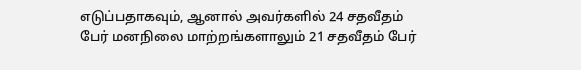எடுப்பதாகவும், ஆனால் அவர்களில் 24 சதவீதம் பேர் மனநிலை மாற்றங்களாலும் 21 சதவீதம் பேர்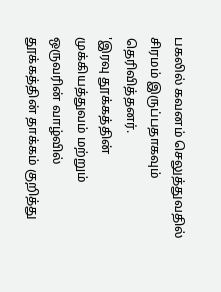பகலில் கவனம் செலுத்துவதில் சிரமம் இருப்பதாகவும் தெரிவித்தனர்.
'இரவு தூக்கத்தின் முக்கியத்துவம் மற்றும் ஒருவரின் வாழ்வில் தூக்கத்தின் தாக்கம் குறித்து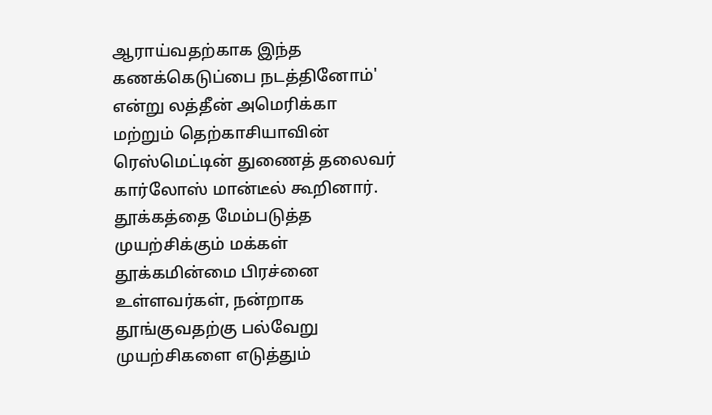ஆராய்வதற்காக இந்த கணக்கெடுப்பை நடத்தினோம்' என்று லத்தீன் அமெரிக்கா மற்றும் தெற்காசியாவின் ரெஸ்மெட்டின் துணைத் தலைவர் கார்லோஸ் மான்டீல் கூறினார்.
தூக்கத்தை மேம்படுத்த முயற்சிக்கும் மக்கள்
தூக்கமின்மை பிரச்னை உள்ளவர்கள், நன்றாக தூங்குவதற்கு பல்வேறு முயற்சிகளை எடுத்தும்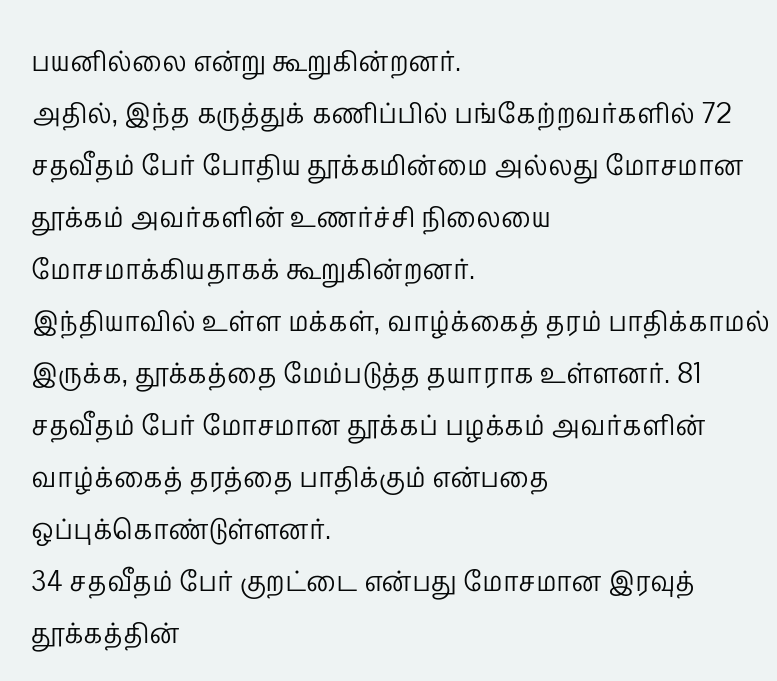பயனில்லை என்று கூறுகின்றனர்.
அதில், இந்த கருத்துக் கணிப்பில் பங்கேற்றவர்களில் 72 சதவீதம் பேர் போதிய தூக்கமின்மை அல்லது மோசமான தூக்கம் அவர்களின் உணர்ச்சி நிலையை மோசமாக்கியதாகக் கூறுகின்றனர்.
இந்தியாவில் உள்ள மக்கள், வாழ்க்கைத் தரம் பாதிக்காமல் இருக்க, தூக்கத்தை மேம்படுத்த தயாராக உள்ளனர். 81 சதவீதம் பேர் மோசமான தூக்கப் பழக்கம் அவர்களின் வாழ்க்கைத் தரத்தை பாதிக்கும் என்பதை ஒப்புக்கொண்டுள்ளனர்.
34 சதவீதம் பேர் குறட்டை என்பது மோசமான இரவுத் தூக்கத்தின்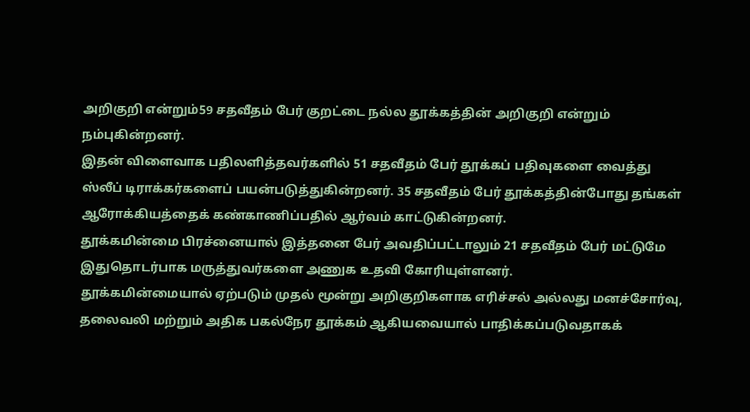அறிகுறி என்றும்59 சதவீதம் பேர் குறட்டை நல்ல தூக்கத்தின் அறிகுறி என்றும் நம்புகின்றனர்.
இதன் விளைவாக பதிலளித்தவர்களில் 51 சதவீதம் பேர் தூக்கப் பதிவுகளை வைத்து ஸ்லீப் டிராக்கர்களைப் பயன்படுத்துகின்றனர். 35 சதவீதம் பேர் தூக்கத்தின்போது தங்கள் ஆரோக்கியத்தைக் கண்காணிப்பதில் ஆர்வம் காட்டுகின்றனர்.
தூக்கமின்மை பிரச்னையால் இத்தனை பேர் அவதிப்பட்டாலும் 21 சதவீதம் பேர் மட்டுமே இதுதொடர்பாக மருத்துவர்களை அணுக உதவி கோரியுள்ளனர்.
தூக்கமின்மையால் ஏற்படும் முதல் மூன்று அறிகுறிகளாக எரிச்சல் அல்லது மனச்சோர்வு, தலைவலி மற்றும் அதிக பகல்நேர தூக்கம் ஆகியவையால் பாதிக்கப்படுவதாகக்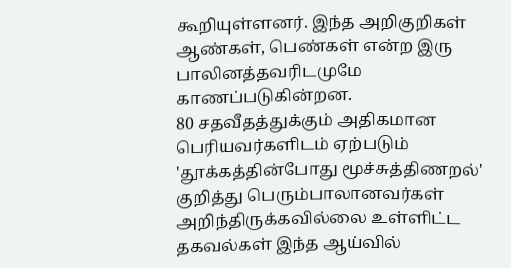கூறியுள்ளனர். இந்த அறிகுறிகள் ஆண்கள், பெண்கள் என்ற இரு பாலினத்தவரிடமுமே காணப்படுகின்றன.
80 சதவீதத்துக்கும் அதிகமான பெரியவர்களிடம் ஏற்படும் 'தூக்கத்தின்போது மூச்சுத்திணறல்' குறித்து பெரும்பாலானவர்கள் அறிந்திருக்கவில்லை உள்ளிட்ட தகவல்கள் இந்த ஆய்வில்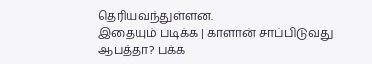தெரியவந்துள்ளன.
இதையும் படிக்க | காளான் சாப்பிடுவது ஆபத்தா? பக்க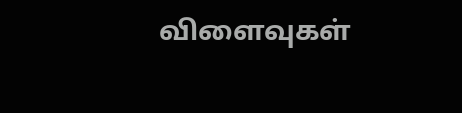விளைவுகள்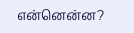என்னென்ன?